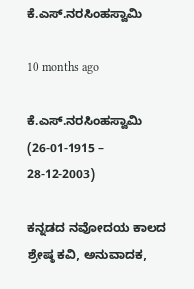ಕೆ.ಎಸ್.ನರಸಿಂಹಸ್ವಾಮಿ

10 months ago

ಕೆ.ಎಸ್.ನರಸಿಂಹಸ್ವಾಮಿ (26-01-1915 – 28-12-2003)

ಕನ್ನಡದ ನವೋದಯ ಕಾಲದ ಶ್ರೇಷ್ಠ ಕವಿ, ಅನುವಾದಕ,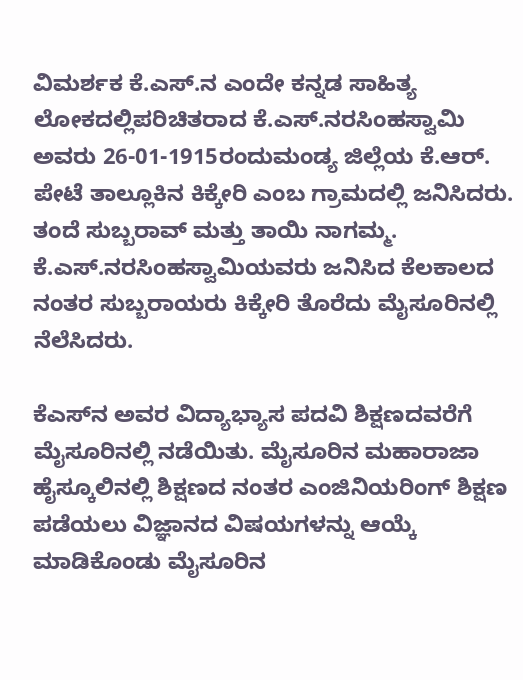ವಿಮರ್ಶಕ ಕೆ.ಎಸ್.ನ ಎಂದೇ ಕನ್ನಡ ಸಾಹಿತ್ಯ ಲೋಕದಲ್ಲಿಪರಿಚಿತರಾದ ಕೆ.ಎಸ್.ನರಸಿಂಹಸ್ವಾಮಿ ಅವರು 26-01-1915ರಂದುಮಂಡ್ಯ ಜಿಲ್ಲೆಯ ಕೆ.ಆರ್. ಪೇಟೆ ತಾಲ್ಲೂಕಿನ ಕಿಕ್ಕೇರಿ ಎಂಬ ಗ್ರಾಮದಲ್ಲಿ ಜನಿಸಿದರು. ತಂದೆ ಸುಬ್ಬರಾವ್ ಮತ್ತು ತಾಯಿ ನಾಗಮ್ಮ. ಕೆ.ಎಸ್.ನರಸಿಂಹಸ್ವಾಮಿಯವರು ಜನಿಸಿದ ಕೆಲಕಾಲದ ನಂತರ ಸುಬ್ಬರಾಯರು ಕಿಕ್ಕೇರಿ ತೊರೆದು ಮೈಸೂರಿನಲ್ಲಿ ನೆಲೆಸಿದರು.

ಕೆಎಸ್‌ನ ಅವರ ವಿದ್ಯಾಭ್ಯಾಸ ಪದವಿ ಶಿಕ್ಷಣದವರೆಗೆ ಮೈಸೂರಿನಲ್ಲಿ ನಡೆಯಿತು. ಮೈಸೂರಿನ ಮಹಾರಾಜಾ ಹೈಸ್ಕೂಲಿನಲ್ಲಿ ಶಿಕ್ಷಣದ ನಂತರ ಎಂಜಿನಿಯರಿಂಗ್ ಶಿಕ್ಷಣ ಪಡೆಯಲು ವಿಜ್ಞಾನದ ವಿಷಯಗಳನ್ನು ಆಯ್ಕೆ ಮಾಡಿಕೊಂಡು ಮೈಸೂರಿನ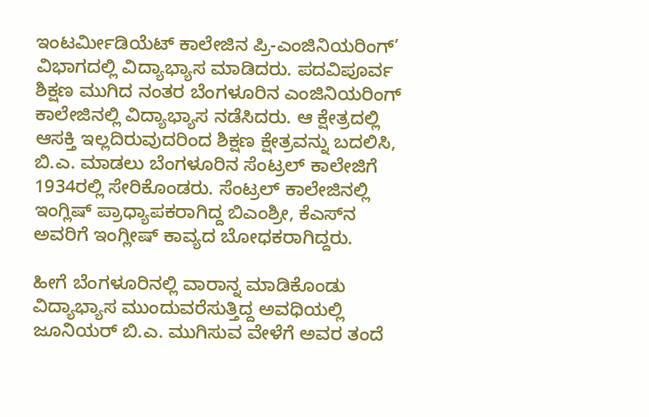ಇಂಟರ್ಮೀಡಿಯೆಟ್ ಕಾಲೇಜಿನ ಪ್ರಿ-ಎಂಜಿನಿಯರಿಂಗ್’ ವಿಭಾಗದಲ್ಲಿ ವಿದ್ಯಾಭ್ಯಾಸ ಮಾಡಿದರು. ಪದವಿಪೂರ್ವ ಶಿಕ್ಷಣ ಮುಗಿದ ನಂತರ ಬೆಂಗಳೂರಿನ ಎಂಜಿನಿಯರಿಂಗ್ ಕಾಲೇಜಿನಲ್ಲಿ ವಿದ್ಯಾಭ್ಯಾಸ ನಡೆಸಿದರು. ಆ ಕ್ಷೇತ್ರದಲ್ಲಿ ಆಸಕ್ತಿ ಇಲ್ಲದಿರುವುದರಿಂದ ಶಿಕ್ಷಣ ಕ್ಷೇತ್ರವನ್ನು ಬದಲಿಸಿ, ಬಿ.ಎ. ಮಾಡಲು ಬೆಂಗಳೂರಿನ ಸೆಂಟ್ರಲ್ ಕಾಲೇಜಿಗೆ 1934ರಲ್ಲಿ ಸೇರಿಕೊಂಡರು. ಸೆಂಟ್ರಲ್ ಕಾಲೇಜಿನಲ್ಲಿ ಇಂಗ್ಲಿಷ್ ಪ್ರಾಧ್ಯಾಪಕರಾಗಿದ್ದ ಬಿಎಂಶ್ರೀ, ಕೆಎಸ್‌ನ ಅವರಿಗೆ ಇಂಗ್ಲೀಷ್ ಕಾವ್ಯದ ಬೋಧಕರಾಗಿದ್ದರು.

ಹೀಗೆ ಬೆಂಗಳೂರಿನಲ್ಲಿ ವಾರಾನ್ನ ಮಾಡಿಕೊಂಡು ವಿದ್ಯಾಭ್ಯಾಸ ಮುಂದುವರೆಸುತ್ತಿದ್ದ ಅವಧಿಯಲ್ಲಿ ಜೂನಿಯರ್ ಬಿ.ಎ. ಮುಗಿಸುವ ವೇಳೆಗೆ ಅವರ ತಂದೆ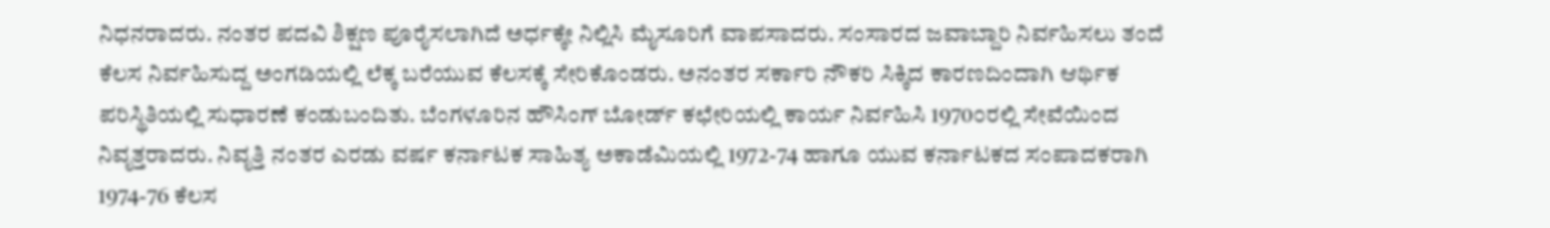ನಿಧನರಾದರು. ನಂತರ ಪದವಿ ಶಿಕ್ಷಣ ಪೂರೈಸಲಾಗಿದೆ ಅರ್ಧಕ್ಕೇ ನಿಲ್ಲಿಸಿ ಮೈಸೂರಿಗೆ ವಾಪಸಾದರು. ಸಂಸಾರದ ಜವಾಬ್ದಾರಿ ನಿರ್ವಹಿಸಲು ತಂದೆ ಕೆಲಸ ನಿರ್ವಹಿಸುದ್ದ ಅಂಗಡಿಯಲ್ಲಿ ಲೆಕ್ಕ ಬರೆಯುವ ಕೆಲಸಕ್ಕೆ ಸೇರಿಕೊಂಡರು. ಅನಂತರ ಸರ್ಕಾರಿ ನೌಕರಿ ಸಿಕ್ಕಿದ ಕಾರಣದಿಂದಾಗಿ ಆರ್ಥಿಕ ಪರಿಸ್ಥಿತಿಯಲ್ಲಿ ಸುಧಾರಣೆ ಕಂಡುಬಂದಿತು. ಬೆಂಗಳೂರಿನ ಹೌಸಿಂಗ್ ಬೋರ್ಡ್ ಕಛೇರಿಯಲ್ಲಿ ಕಾರ್ಯ ನಿರ್ವಹಿಸಿ 1970೦ರಲ್ಲಿ ಸೇವೆಯಿಂದ ನಿವೃತ್ತರಾದರು. ನಿವೃತ್ತಿ ನಂತರ ಎರಡು ವರ್ಷ ಕರ್ನಾಟಕ ಸಾಹಿತ್ಯ ಅಕಾಡೆಮಿಯಲ್ಲಿ 1972-74 ಹಾಗೂ ಯುವ ಕರ್ನಾಟಕದ ಸಂಪಾದಕರಾಗಿ 1974-76 ಕೆಲಸ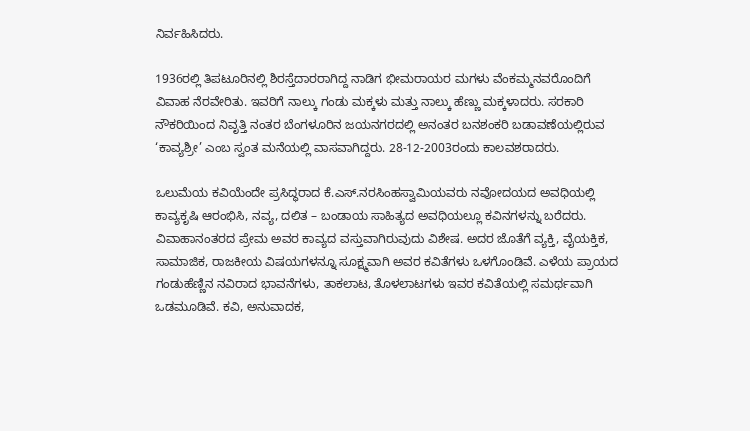ನಿರ್ವಹಿಸಿದರು.

1936ರಲ್ಲಿ ತಿಪಟೂರಿನಲ್ಲಿ ಶಿರಸ್ತೆದಾರರಾಗಿದ್ದ ನಾಡಿಗ ಭೀಮರಾಯರ ಮಗಳು ವೆಂಕಮ್ಮನವರೊಂದಿಗೆ ವಿವಾಹ ನೆರವೇರಿತು. ಇವರಿಗೆ ನಾಲ್ಕು ಗಂಡು ಮಕ್ಕಳು ಮತ್ತು ನಾಲ್ಕು ಹೆಣ್ಣು ಮಕ್ಕಳಾದರು. ಸರಕಾರಿ ನೌಕರಿಯಿಂದ ನಿವೃತ್ತಿ ನಂತರ ಬೆಂಗಳೂರಿನ ಜಯನಗರದಲ್ಲಿ ಅನಂತರ ಬನಶಂಕರಿ ಬಡಾವಣೆಯಲ್ಲಿರುವ ‘ಕಾವ್ಯಶ್ರೀ’ ಎಂಬ ಸ್ವಂತ ಮನೆಯಲ್ಲಿ ವಾಸವಾಗಿದ್ದರು. 28-12-2003ರಂದು ಕಾಲವಶರಾದರು.

ಒಲುಮೆಯ ಕವಿಯೆಂದೇ ಪ್ರಸಿದ್ಧರಾದ ಕೆ.ಎಸ್.ನರಸಿಂಹಸ್ವಾಮಿಯವರು ನವೋದಯದ ಅವಧಿಯಲ್ಲಿ ಕಾವ್ಯಕೃಷಿ ಆರಂಭಿಸಿ, ನವ್ಯ, ದಲಿತ – ಬಂಡಾಯ ಸಾಹಿತ್ಯದ ಅವಧಿಯಲ್ಲೂ ಕವಿನಗಳನ್ನು ಬರೆದರು. ವಿವಾಹಾನಂತರದ ಪ್ರೇಮ ಅವರ ಕಾವ್ಯದ ವಸ್ತುವಾಗಿರುವುದು ವಿಶೇಷ. ಅದರ ಜೊತೆಗೆ ವ್ಯಕ್ತಿ, ವೈಯಕ್ತಿಕ, ಸಾಮಾಜಿಕ, ರಾಜಕೀಯ ವಿಷಯಗಳನ್ನೂ ಸೂಕ್ಷ್ಮವಾಗಿ ಅವರ ಕವಿತೆಗಳು ಒಳಗೊಂಡಿವೆ. ಎಳೆಯ ಪ್ರಾಯದ ಗಂಡುಹೆಣ್ಣಿನ ನವಿರಾದ ಭಾವನೆಗಳು, ತಾಕಲಾಟ, ತೊಳಲಾಟಗಳು ಇವರ ಕವಿತೆಯಲ್ಲಿ ಸಮರ್ಥವಾಗಿ ಒಡಮೂಡಿವೆ. ಕವಿ, ಅನುವಾದಕ,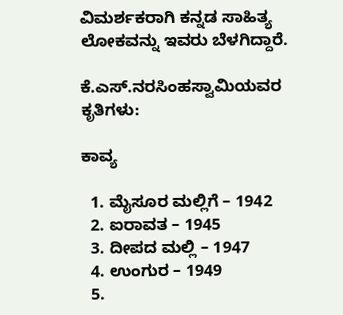ವಿಮರ್ಶಕರಾಗಿ ಕನ್ನಡ ಸಾಹಿತ್ಯ ಲೋಕವನ್ನು ಇವರು ಬೆಳಗಿದ್ದಾರೆ.

ಕೆ.ಎಸ್‌.ನರಸಿಂಹಸ್ವಾಮಿಯವರ ಕೃತಿಗಳು:

ಕಾವ್ಯ

  1. ಮೈಸೂರ ಮಲ್ಲಿಗೆ – 1942
  2. ಐರಾವತ – 1945
  3. ದೀಪದ ಮಲ್ಲಿ – 1947
  4. ಉಂಗುರ – 1949
  5.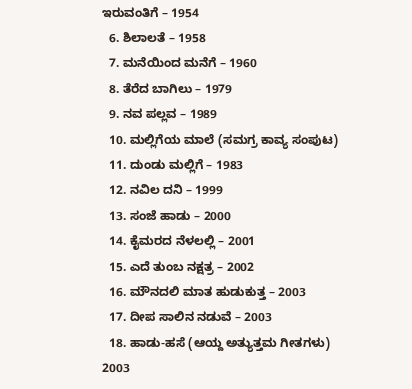ಇರುವಂತಿಗೆ – 1954
  6. ಶಿಲಾಲತೆ – 1958
  7. ಮನೆಯಿಂದ ಮನೆಗೆ – 1960
  8. ತೆರೆದ ಬಾಗಿಲು – 1979
  9. ನವ ಪಲ್ಲವ – 1989
  10. ಮಲ್ಲಿಗೆಯ ಮಾಲೆ (ಸಮಗ್ರ ಕಾವ್ಯ ಸಂಪುಟ)
  11. ದುಂಡು ಮಲ್ಲಿಗೆ – 1983
  12. ನವಿಲ ದನಿ – 1999
  13. ಸಂಜೆ ಹಾಡು – 2000
  14. ಕೈಮರದ ನೆಳಲಲ್ಲಿ – 2001
  15. ಎದೆ ತುಂಬ ನಕ್ಷತ್ರ – 2002
  16. ಮೌನದಲಿ ಮಾತ ಹುಡುಕುತ್ತ – 2003
  17. ದೀಪ ಸಾಲಿನ ನಡುವೆ – 2003
  18. ಹಾಡು-ಹಸೆ (ಆಯ್ದ ಅತ್ಯುತ್ತಮ ಗೀತಗಳು) 2003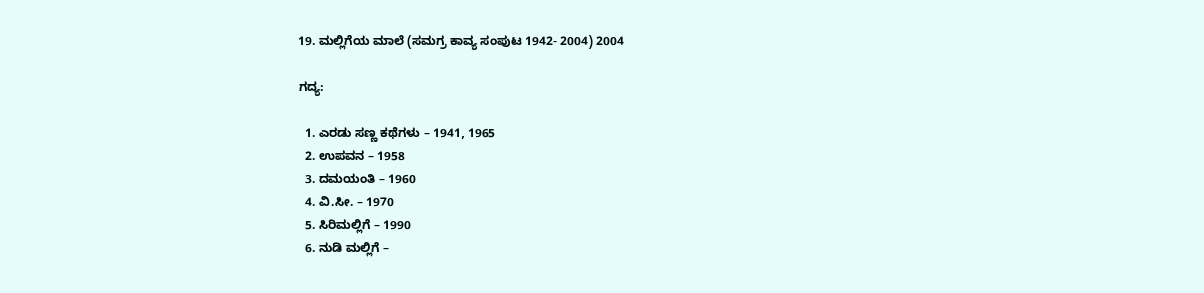19. ಮಲ್ಲಿಗೆಯ ಮಾಲೆ (ಸಮಗ್ರ ಕಾವ್ಯ ಸಂಪುಟ 1942- 2004) 2004

ಗದ್ಯ:

  1. ಎರಡು ಸಣ್ಣ ಕಥೆಗಳು – 1941, 1965
  2. ಉಪವನ – 1958
  3. ದಮಯಂತಿ – 1960
  4. ವಿ.ಸೀ. – 1970
  5. ಸಿರಿಮಲ್ಲಿಗೆ – 1990
  6. ನುಡಿ ಮಲ್ಲಿಗೆ –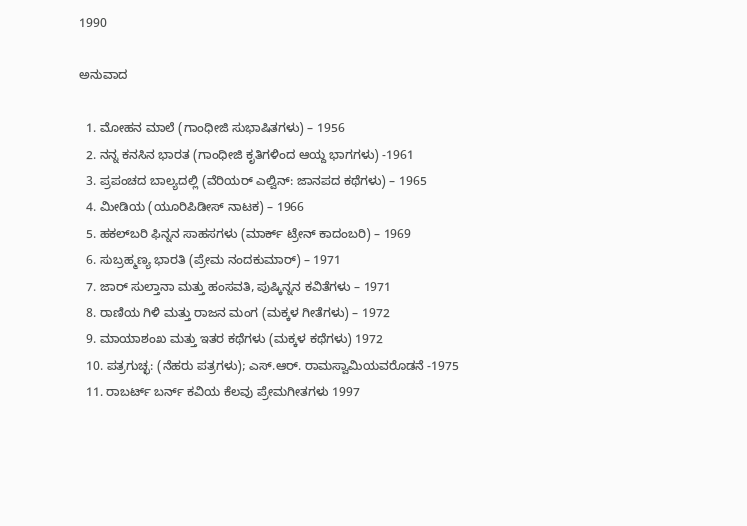1990

ಅನುವಾದ

  1. ಮೋಹನ ಮಾಲೆ (ಗಾಂಧೀಜಿ ಸುಭಾಷಿತಗಳು) – 1956
  2. ನನ್ನ ಕನಸಿನ ಭಾರತ (ಗಾಂಧೀಜಿ ಕೃತಿಗಳಿಂದ ಆಯ್ದ ಭಾಗಗಳು) -1961
  3. ಪ್ರಪಂಚದ ಬಾಲ್ಯದಲ್ಲಿ (ವೆರಿಯರ್ ಎಲ್ವಿನ್: ಜಾನಪದ ಕಥೆಗಳು) – 1965
  4. ಮೀಡಿಯ (ಯೂರಿಪಿಡೀಸ್‌ ನಾಟಕ) – 1966
  5. ಹಕಲ್‌ಬರಿ ಫಿನ್ನನ ಸಾಹಸಗಳು (ಮಾರ್ಕ್ ಟ್ರೇನ್ ಕಾದಂಬರಿ) – 1969
  6. ಸುಬ್ರಹ್ಮಣ್ಯ ಭಾರತಿ (ಪ್ರೇಮ ನಂದಕುಮಾ‌ರ್) – 1971
  7. ಜಾರ್ ಸುಲ್ತಾನಾ ಮತ್ತು ಹಂಸವತಿ, ಪುಷ್ಕಿನ್ನನ ಕವಿತೆಗಳು – 1971
  8. ರಾಣಿಯ ಗಿಳಿ ಮತ್ತು ರಾಜನ ಮಂಗ (ಮಕ್ಕಳ ಗೀತೆಗಳು) – 1972
  9. ಮಾಯಾಶಂಖ ಮತ್ತು ಇತರ ಕಥೆಗಳು (ಮಕ್ಕಳ ಕಥೆಗಳು) 1972
  10. ಪತ್ರಗುಚ್ಛ: (ನೆಹರು ಪತ್ರಗಳು); ಎಸ್.ಆರ್. ರಾಮಸ್ವಾಮಿಯವರೊಡನೆ -1975
  11. ರಾಬರ್ಟ್ ಬರ್ನ್ ಕವಿಯ ಕೆಲವು ಪ್ರೇಮಗೀತಗಳು 1997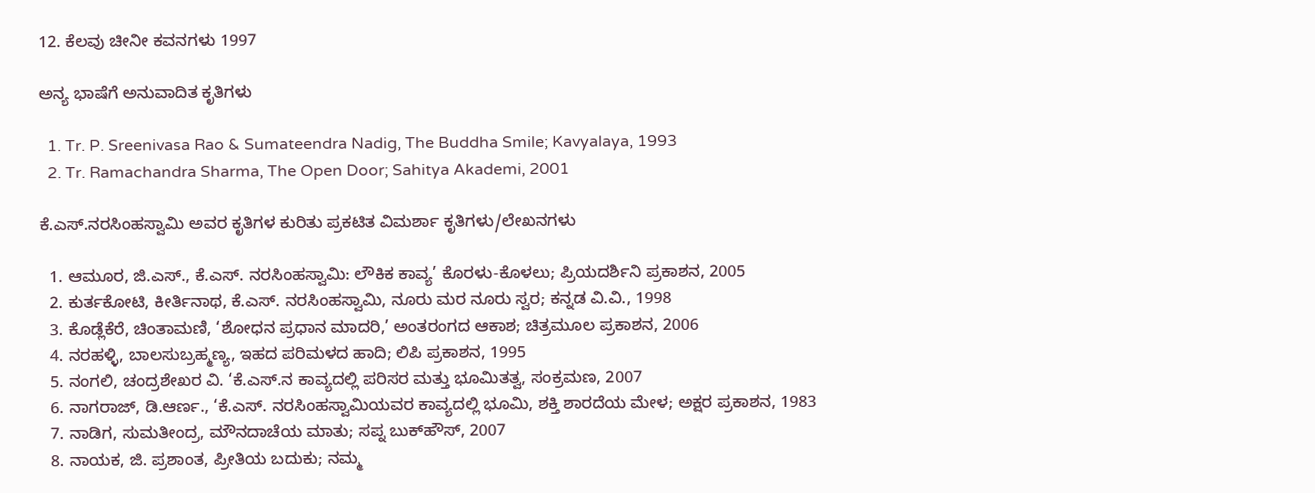12. ಕೆಲವು ಚೀನೀ ಕವನಗಳು 1997

ಅನ್ಯ ಭಾಷೆಗೆ ಅನುವಾದಿತ ಕೃತಿಗಳು

  1. Tr. P. Sreenivasa Rao & Sumateendra Nadig, The Buddha Smile; Kavyalaya, 1993
  2. Tr. Ramachandra Sharma, The Open Door; Sahitya Akademi, 2001

ಕೆ.ಎಸ್‌.ನರಸಿಂಹಸ್ವಾಮಿ ಅವರ ಕೃತಿಗಳ ಕುರಿತು ಪ್ರಕಟಿತ ವಿಮರ್ಶಾ ಕೃತಿಗಳು/ಲೇಖನಗಳು

  1. ಆಮೂರ, ಜಿ.ಎಸ್., ಕೆ.ಎಸ್. ನರಸಿಂಹಸ್ವಾಮಿ: ಲೌಕಿಕ ಕಾವ್ಯ’ ಕೊರಳು-ಕೊಳಲು; ಪ್ರಿಯದರ್ಶಿನಿ ಪ್ರಕಾಶನ, 2005
  2. ಕುರ್ತಕೋಟಿ, ಕೀರ್ತಿನಾಥ, ಕೆ.ಎಸ್. ನರಸಿಂಹಸ್ವಾಮಿ, ನೂರು ಮರ ನೂರು ಸ್ವರ; ಕನ್ನಡ ವಿ.ವಿ., 1998
  3. ಕೊಡ್ಲೆಕೆರೆ, ಚಿಂತಾಮಣಿ, ‘ಶೋಧನ ಪ್ರಧಾನ ಮಾದರಿ,’ ಅಂತರಂಗದ ಆಕಾಶ; ಚಿತ್ರಮೂಲ ಪ್ರಕಾಶನ, 2006
  4. ನರಹಳ್ಳಿ, ಬಾಲಸುಬ್ರಹ್ಮಣ್ಯ, ಇಹದ ಪರಿಮಳದ ಹಾದಿ; ಲಿಪಿ ಪ್ರಕಾಶನ, 1995
  5. ನಂಗಲಿ, ಚಂದ್ರಶೇಖರ ವಿ. ‘ಕೆ.ಎಸ್.ನ ಕಾವ್ಯದಲ್ಲಿ ಪರಿಸರ ಮತ್ತು ಭೂಮಿತತ್ವ, ಸಂಕ್ರಮಣ, 2007
  6. ನಾಗರಾಜ್, ಡಿ.ಆರ್ಣ., ‘ಕೆ.ಎಸ್. ನರಸಿಂಹಸ್ವಾಮಿಯವರ ಕಾವ್ಯದಲ್ಲಿ ಭೂಮಿ, ಶಕ್ತಿ ಶಾರದೆಯ ಮೇಳ; ಅಕ್ಷರ ಪ್ರಕಾಶನ, 1983
  7. ನಾಡಿಗ, ಸುಮತೀಂದ್ರ, ಮೌನದಾಚೆಯ ಮಾತು; ಸಪ್ನ ಬುಕ್‌ಹೌಸ್, 2007
  8. ನಾಯಕ, ಜಿ. ಪ್ರಶಾಂತ, ಪ್ರೀತಿಯ ಬದುಕು; ನಮ್ಮ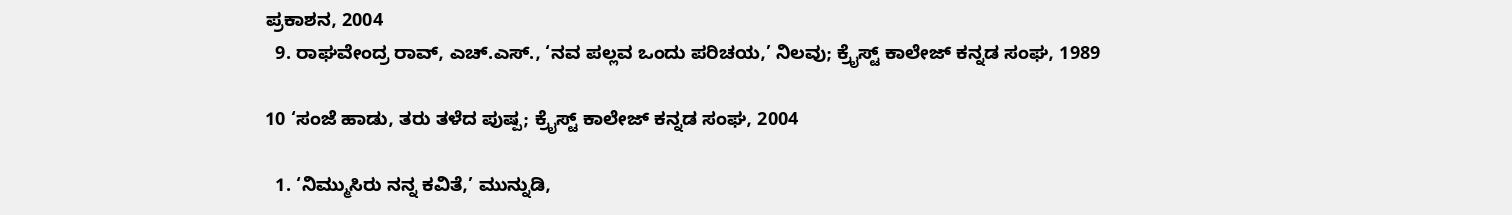ಪ್ರಕಾಶನ, 2004
  9. ರಾಘವೇಂದ್ರ ರಾವ್, ಎಚ್.ಎಸ್., ‘ನವ ಪಲ್ಲವ ಒಂದು ಪರಿಚಯ,’ ನಿಲವು; ಕ್ರೈಸ್ಟ್ ಕಾಲೇಜ್ ಕನ್ನಡ ಸಂಘ, 1989

10 ‘ಸಂಜೆ ಹಾಡು, ತರು ತಳೆದ ಪುಷ್ಪ; ಕ್ರೈಸ್ಟ್ ಕಾಲೇಜ್ ಕನ್ನಡ ಸಂಘ, 2004

  1. ‘ನಿಮ್ಮುಸಿರು ನನ್ನ ಕವಿತೆ,’ ಮುನ್ನುಡಿ,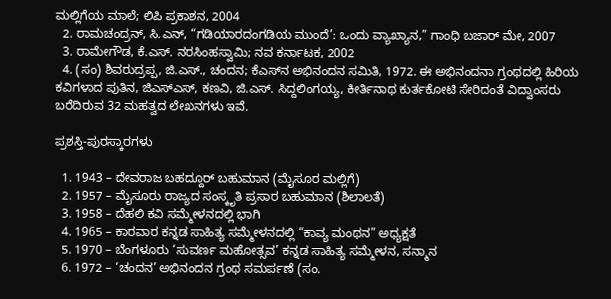ಮಲ್ಲಿಗೆಯ ಮಾಲೆ; ಲಿಪಿ ಪ್ರಕಾಶನ, 2004
  2. ರಾಮಚಂದ್ರನ್, ಸಿ.ಎನ್, “ಗಡಿಯಾರದಂಗಡಿಯ ಮುಂದೆ’: ಒಂದು ವ್ಯಾಖ್ಯಾನ,” ಗಾಂಧಿ ಬಜಾರ್ ಮೇ, 2007
  3. ರಾಮೇಗೌಡ, ಕೆ.ಎಸ್. ನರಸಿಂಹಸ್ವಾಮಿ; ನವ ಕರ್ನಾಟಕ, 2002
  4. (ಸಂ) ಶಿವರುದ್ರಪ್ಪ, ಜಿ.ಎಸ್., ಚಂದನ; ಕೆಎಸ್‌ನ ಅಭಿನಂದನ ಸಮಿತಿ, 1972. ಈ ಅಭಿನಂದನಾ ಗ್ರಂಥದಲ್ಲಿ ಹಿರಿಯ ಕವಿಗಳಾದ ಪುತಿನ, ಜಿಎಸ್ಎಸ್, ಕಣವಿ, ಜಿ.ಎಸ್. ಸಿದ್ದಲಿಂಗಯ್ಯ, ಕೀರ್ತಿನಾಥ ಕುರ್ತಕೋಟಿ ಸೇರಿದಂತೆ ವಿದ್ವಾಂಸರು ಬರೆದಿರುವ 32 ಮಹತ್ವದ ಲೇಖನಗಳು ಇವೆ.

ಪ್ರಶಸ್ತಿ-ಪುರಸ್ಕಾರಗಳು

  1. 1943 – ದೇವರಾಜ ಬಹದ್ದೂರ್ ಬಹುಮಾನ (ಮೈಸೂರ ಮಲ್ಲಿಗೆ)
  2. 1957 – ಮೈಸೂರು ರಾಜ್ಯದ ಸಂಸ್ಕೃತಿ ಪ್ರಸಾರ ಬಹುಮಾನ (ಶಿಲಾಲತೆ)
  3. 1958 – ದೆಹಲಿ ಕವಿ ಸಮ್ಮೇಳನದಲ್ಲಿ ಭಾಗಿ
  4. 1965 – ಕಾರವಾರ ಕನ್ನಡ ಸಾಹಿತ್ಯ ಸಮ್ಮೇಳನದಲ್ಲಿ “ಕಾವ್ಯ ಮಂಥನ” ಅಧ್ಯಕ್ಷತೆ
  5. 1970 – ಬೆಂಗಳೂರು ‘ಸುವರ್ಣ ಮಹೋತ್ಸವ’ ಕನ್ನಡ ಸಾಹಿತ್ಯ ಸಮ್ಮೇಳನ, ಸನ್ಮಾನ
  6. 1972 – ‘ಚಂದನ’ ಅಭಿನಂದನ ಗ್ರಂಥ ಸಮರ್ಪಣೆ (ಸಂ.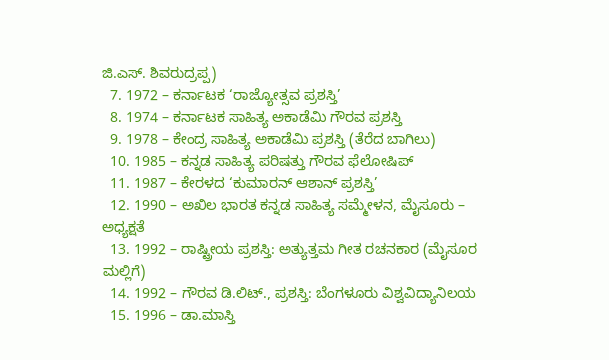ಜಿ.ಎಸ್. ಶಿವರುದ್ರಪ್ಪ)
  7. 1972 – ಕರ್ನಾಟಕ ‘ರಾಜ್ಯೋತ್ಸವ ಪ್ರಶಸ್ತಿ’
  8. 1974 – ಕರ್ನಾಟಕ ಸಾಹಿತ್ಯ ಅಕಾಡೆಮಿ ಗೌರವ ಪ್ರಶಸ್ತಿ
  9. 1978 – ಕೇಂದ್ರ ಸಾಹಿತ್ಯ ಅಕಾಡೆಮಿ ಪ್ರಶಸ್ತಿ (ತೆರೆದ ಬಾಗಿಲು)
  10. 1985 – ಕನ್ನಡ ಸಾಹಿತ್ಯ ಪರಿಷತ್ತು ಗೌರವ ಫೆಲೋಷಿಪ್
  11. 1987 – ಕೇರಳದ ‘ಕುಮಾರನ್ ಆಶಾನ್ ಪ್ರಶಸ್ತಿ’
  12. 1990 – ಅಖಿಲ ಭಾರತ ಕನ್ನಡ ಸಾಹಿತ್ಯ ಸಮ್ಮೇಳನ, ಮೈಸೂರು – ಅಧ್ಯಕ್ಷತೆ
  13. 1992 – ರಾಷ್ಟ್ರೀಯ ಪ್ರಶಸ್ತಿ: ಅತ್ಯುತ್ತಮ ಗೀತ ರಚನಕಾರ (ಮೈಸೂರ ಮಲ್ಲಿಗೆ)
  14. 1992 – ಗೌರವ ಡಿ.ಲಿಟ್., ಪ್ರಶಸ್ತಿ: ಬೆಂಗಳೂರು ವಿಶ್ವವಿದ್ಯಾನಿಲಯ
  15. 1996 – ಡಾ.ಮಾಸ್ತಿ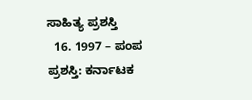ಸಾಹಿತ್ಯ ಪ್ರಶಸ್ತಿ
  16. 1997 – ಪಂಪ ಪ್ರಶಸ್ತಿ: ಕರ್ನಾಟಕ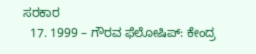ಸರಕಾರ
  17. 1999 – ಗೌರವ ಫೆಲೋಷಿಪ್: ಕೇಂದ್ರ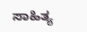ಸಾಹಿತ್ಯ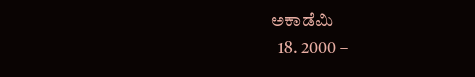ಅಕಾಡೆಮಿ
  18. 2000 –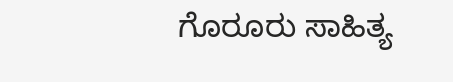ಗೊರೂರು ಸಾಹಿತ್ಯ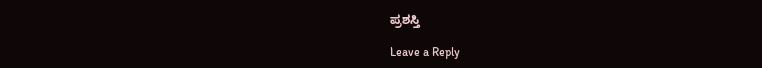ಪ್ರಶಸ್ತಿ

Leave a Reply